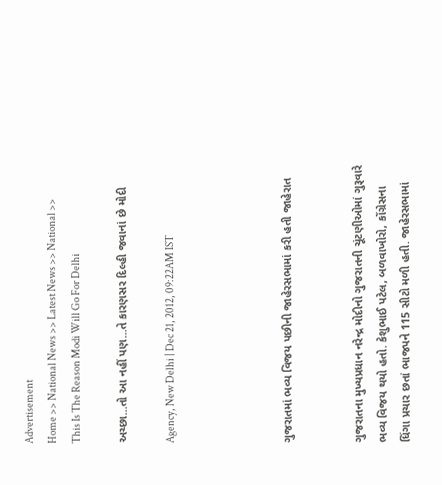Advertisement
Home >> National News >> Latest News >> National >> This Is The Reason Modi Will Go For Delhi

અચ્છા...તો આ નહીં પણ...તે કારણસર દિલ્હી જવાનાં છે મોદી

Agency, New Delhi | Dec 21, 2012, 09:22AM IST




ગુજરાતમાં ભવ્ય વિજય પછીની જાહેરસભામાં કરી હતી જાહેરાત


ગુજરાતના મુખ્યપ્રધાન નરેન્દ્ર મોદીનો ગુજરાતની ચૂંટણીઓમાં ગુરૂવારે ભવ્ય વિજય થયો હતો. કેશુભાઈ પટેલ, બળવાખોરો, કોંગ્રેસના ધિંગા પ્રચાર છતાં ભાજપને 115 સીટો મળી હતી. જાહેરસભામાં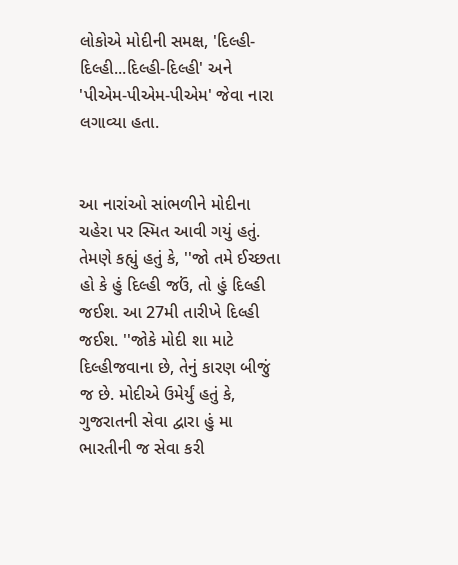લોકોએ મોદીની સમક્ષ, 'દિલ્હી-દિલ્હી...દિલ્હી-દિલ્હી' અને 'પીએમ-પીએમ-પીએમ' જેવા નારા લગાવ્યા હતા.


આ નારાંઓ સાંભળીને મોદીના ચહેરા પર સ્મિત આવી ગયું હતું. તેમણે કહ્યું હતું કે, ''જો તમે ઈચ્છતા હો કે હું દિલ્હી જઉં, તો હું દિલ્હી જઈશ. આ 27મી તારીખે દિલ્હી જઈશ. ''જોકે મોદી શા માટે દિલ્હીજવાના છે, તેનું કારણ બીજું જ છે. મોદીએ ઉમેર્યું હતું કે, ગુજરાતની સેવા દ્વારા હું મા ભારતીની જ સેવા કરી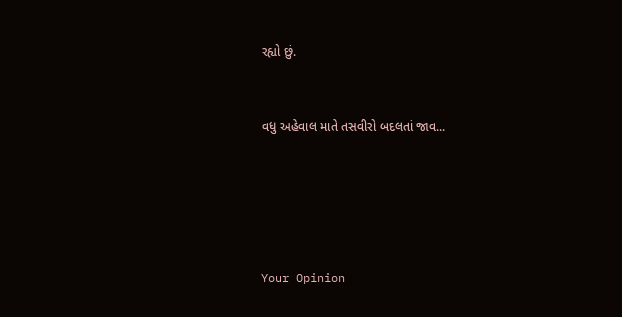રહ્યો છું.


વધુ અહેવાલ માતે તસવીરો બદલતાં જાવ...





Your Opinion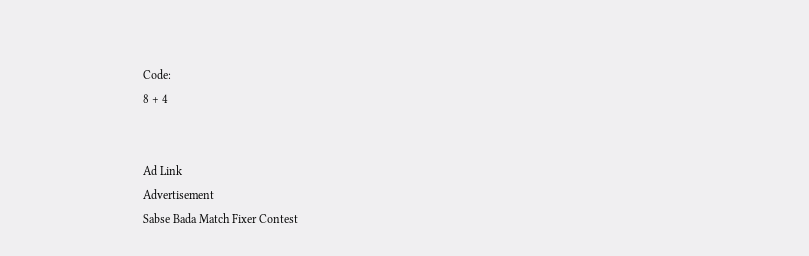Code:
8 + 4


Ad Link
Advertisement
Sabse Bada Match Fixer Contest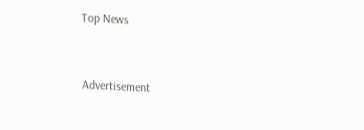Top News


Advertisement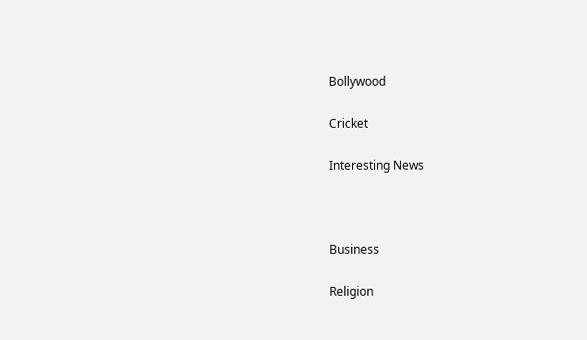Bollywood

Cricket

Interesting News



Business

Religion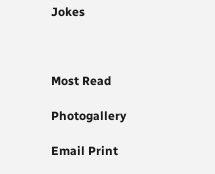Jokes



Most Read

Photogallery

Email Print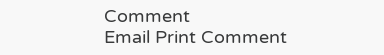Comment
Email Print Comment